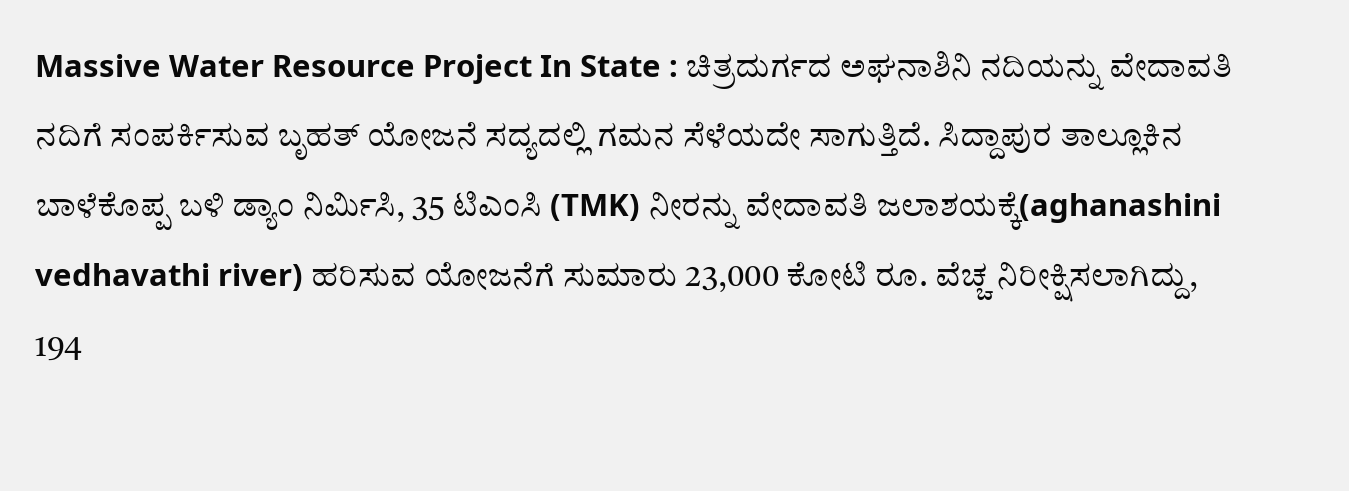Massive Water Resource Project In State : ಚಿತ್ರದುರ್ಗದ ಅಘನಾಶಿನಿ ನದಿಯನ್ನು ವೇದಾವತಿ ನದಿಗೆ ಸಂಪರ್ಕಿಸುವ ಬೃಹತ್ ಯೋಜನೆ ಸದ್ಯದಲ್ಲಿ ಗಮನ ಸೆಳೆಯದೇ ಸಾಗುತ್ತಿದೆ. ಸಿದ್ದಾಪುರ ತಾಲ್ಲೂಕಿನ ಬಾಳೆಕೊಪ್ಪ ಬಳಿ ಡ್ಯಾಂ ನಿರ್ಮಿಸಿ, 35 ಟಿಎಂಸಿ (TMK) ನೀರನ್ನು ವೇದಾವತಿ ಜಲಾಶಯಕ್ಕೆ(aghanashini vedhavathi river) ಹರಿಸುವ ಯೋಜನೆಗೆ ಸುಮಾರು 23,000 ಕೋಟಿ ರೂ. ವೆಚ್ಚ ನಿರೀಕ್ಷಿಸಲಾಗಿದ್ದು, 194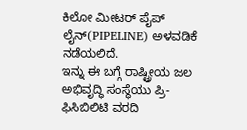ಕಿಲೋ ಮೀಟರ್ ಪೈಪ್ ಲೈನ್(PIPELINE) ಅಳವಡಿಕೆ ನಡೆಯಲಿದೆ.
ಇನ್ನು ಈ ಬಗ್ಗೆ ರಾಷ್ಟ್ರೀಯ ಜಲ ಅಭಿವೃದ್ಧಿ ಸಂಸ್ಥೆಯು ಪ್ರಿ-ಫಿಸಿಬಿಲಿಟಿ ವರದಿ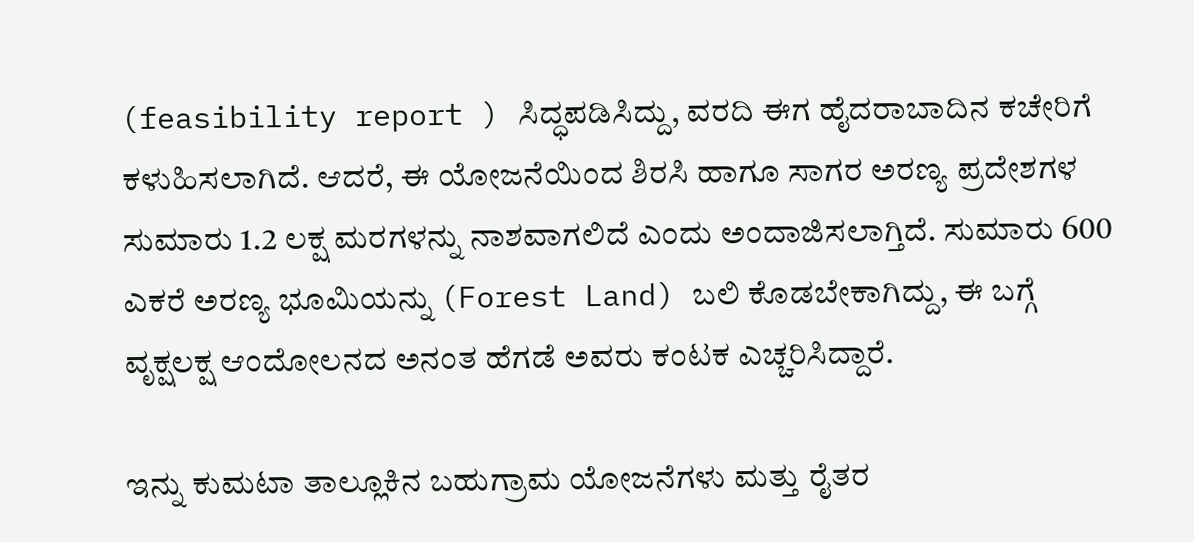(feasibility report ) ಸಿದ್ಧಪಡಿಸಿದ್ದು, ವರದಿ ಈಗ ಹೈದರಾಬಾದಿನ ಕಚೇರಿಗೆ ಕಳುಹಿಸಲಾಗಿದೆ. ಆದರೆ, ಈ ಯೋಜನೆಯಿಂದ ಶಿರಸಿ ಹಾಗೂ ಸಾಗರ ಅರಣ್ಯ ಪ್ರದೇಶಗಳ ಸುಮಾರು 1.2 ಲಕ್ಷ ಮರಗಳನ್ನು ನಾಶವಾಗಲಿದೆ ಎಂದು ಅಂದಾಜಿಸಲಾಗ್ತಿದೆ. ಸುಮಾರು 600 ಎಕರೆ ಅರಣ್ಯ ಭೂಮಿಯನ್ನು (Forest Land) ಬಲಿ ಕೊಡಬೇಕಾಗಿದ್ದು, ಈ ಬಗ್ಗೆ ವೃಕ್ಷಲಕ್ಷ ಆಂದೋಲನದ ಅನಂತ ಹೆಗಡೆ ಅವರು ಕಂಟಕ ಎಚ್ಚರಿಸಿದ್ದಾರೆ.

ಇನ್ನು ಕುಮಟಾ ತಾಲ್ಲೂಕಿನ ಬಹುಗ್ರಾಮ ಯೋಜನೆಗಳು ಮತ್ತು ರೈತರ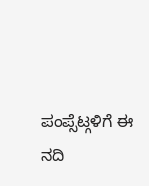ಪಂಪ್ಸೆಟ್ಗಳಿಗೆ ಈ ನದಿ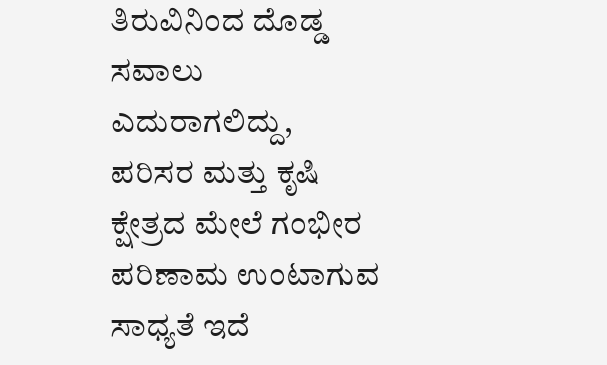ತಿರುವಿನಿಂದ ದೊಡ್ಡ ಸವಾಲು ಎದುರಾಗಲಿದ್ದು, ಪರಿಸರ ಮತ್ತು ಕೃಷಿ ಕ್ಷೇತ್ರದ ಮೇಲೆ ಗಂಭೀರ ಪರಿಣಾಮ ಉಂಟಾಗುವ ಸಾಧ್ಯತೆ ಇದೆ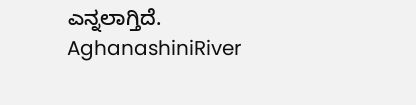ಎನ್ನಲಾಗ್ತಿದೆ.
AghanashiniRiver